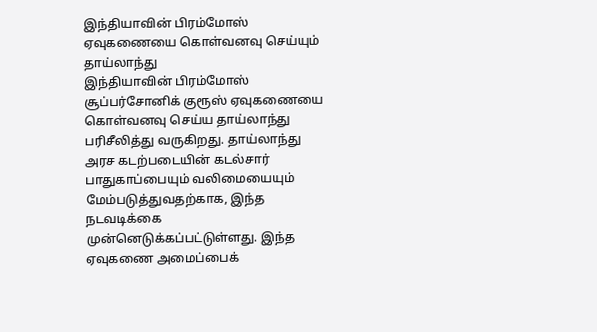இந்தியாவின் பிரம்மோஸ் ஏவுகணையை கொள்வனவு செய்யும் தாய்லாந்து
இந்தியாவின் பிரம்மோஸ் சூப்பர்சோனிக் குரூஸ் ஏவுகணையை கொள்வனவு செய்ய தாய்லாந்து பரிசீலித்து வருகிறது. தாய்லாந்து அரச கடற்படையின் கடல்சார் பாதுகாப்பையும் வலிமையையும் மேம்படுத்துவதற்காக, இந்த நடவடிக்கை முன்னெடுக்கப்பட்டுள்ளது. இந்த ஏவுகணை அமைப்பைக்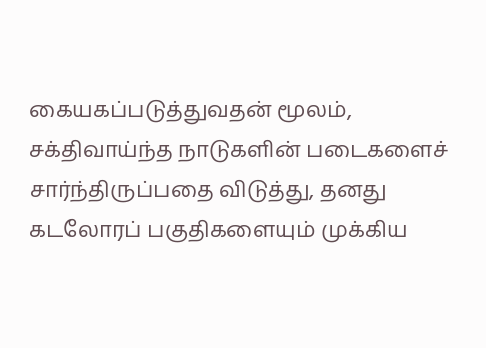கையகப்படுத்துவதன் மூலம், சக்திவாய்ந்த நாடுகளின் படைகளைச் சார்ந்திருப்பதை விடுத்து, தனது கடலோரப் பகுதிகளையும் முக்கிய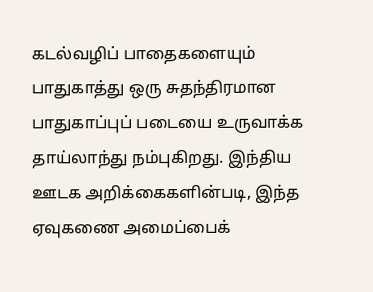கடல்வழிப் பாதைகளையும் பாதுகாத்து ஒரு சுதந்திரமான பாதுகாப்புப் படையை உருவாக்க தாய்லாந்து நம்புகிறது. இந்திய ஊடக அறிக்கைகளின்படி, இந்த ஏவுகணை அமைப்பைக்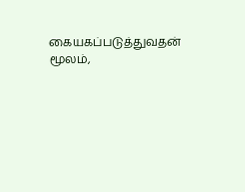கையகப்படுத்துவதன் மூலம்,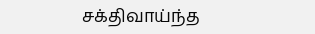சக்திவாய்ந்த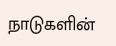நாடுகளின்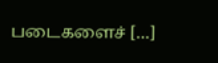படைகளைச் […]